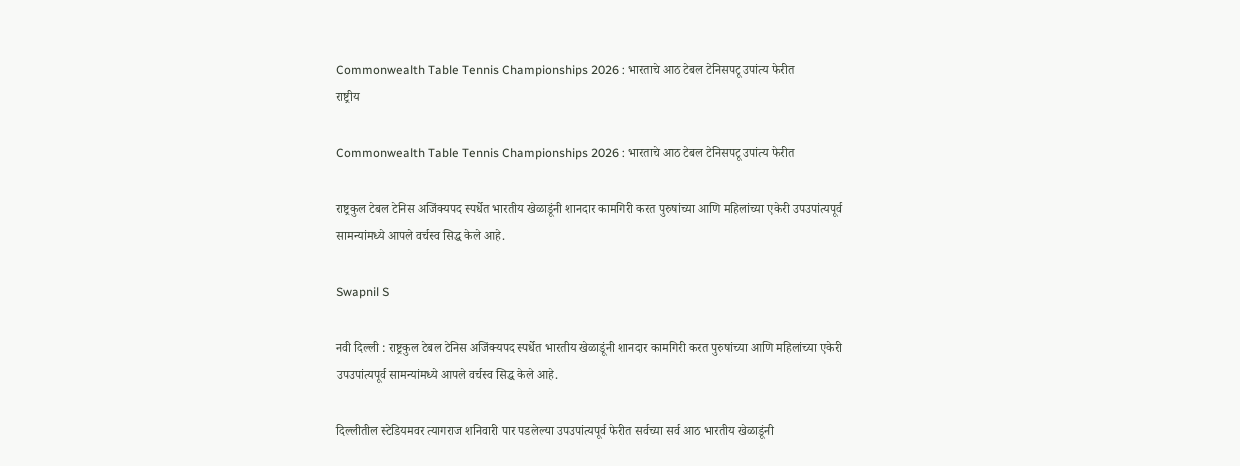Commonwealth Table Tennis Championships 2026 : भारताचे आठ टेबल टेनिसपटू उपांत्य फेरीत
राष्ट्रीय

Commonwealth Table Tennis Championships 2026 : भारताचे आठ टेबल टेनिसपटू उपांत्य फेरीत

राष्ट्रकुल टेबल टेनिस अजिंक्यपद स्पर्धेत भारतीय खेळाडूंनी शानदार कामगिरी करत पुरुषांच्या आणि महिलांच्या एकेरी उपउपांत्यपूर्व सामन्यांमध्ये आपले वर्चस्व सिद्ध केले आहे.

Swapnil S

नवी दिल्ली : राष्ट्रकुल टेबल टेनिस अजिंक्यपद स्पर्धेत भारतीय खेळाडूंनी शानदार कामगिरी करत पुरुषांच्या आणि महिलांच्या एकेरी उपउपांत्यपूर्व सामन्यांमध्ये आपले वर्चस्व सिद्ध केले आहे.

दिल्लीतील स्टेडियमवर त्यागराज शनिवारी पार पडलेल्या उपउपांत्यपूर्व फेरीत सर्वच्या सर्व आठ भारतीय खेळाडूंनी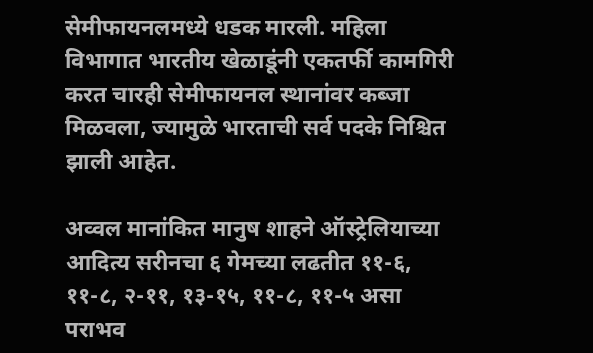सेमीफायनलमध्ये धडक मारली. महिला विभागात भारतीय खेळाडूंनी एकतर्फी कामगिरी करत चारही सेमीफायनल स्थानांवर कब्जा मिळवला, ज्यामुळे भारताची सर्व पदके निश्चित झाली आहेत.

अव्वल मानांकित मानुष शाहने ऑस्ट्रेलियाच्या आदित्य सरीनचा ६ गेमच्या लढतीत ११-६, ११-८, २-११, १३-१५, ११-८, ११-५ असा पराभव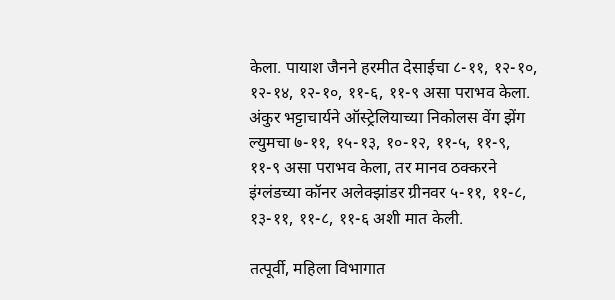केला. पायाश जैनने हरमीत देसाईचा ८-११, १२-१०, १२-१४, १२-१०, ११-६, ११-९ असा पराभव केला. अंकुर भट्टाचार्यने ऑस्ट्रेलियाच्या निकोलस वेंग झेंग ल्युमचा ७-११, १५-१३, १०-१२, ११-५, ११-९, ११-९ असा पराभव केला, तर मानव ठक्करने इंग्लंडच्या कॉनर अलेक्झांडर ग्रीनवर ५-११, ११-८, १३-११, ११-८, ११-६ अशी मात केली.

तत्पूर्वी, महिला विभागात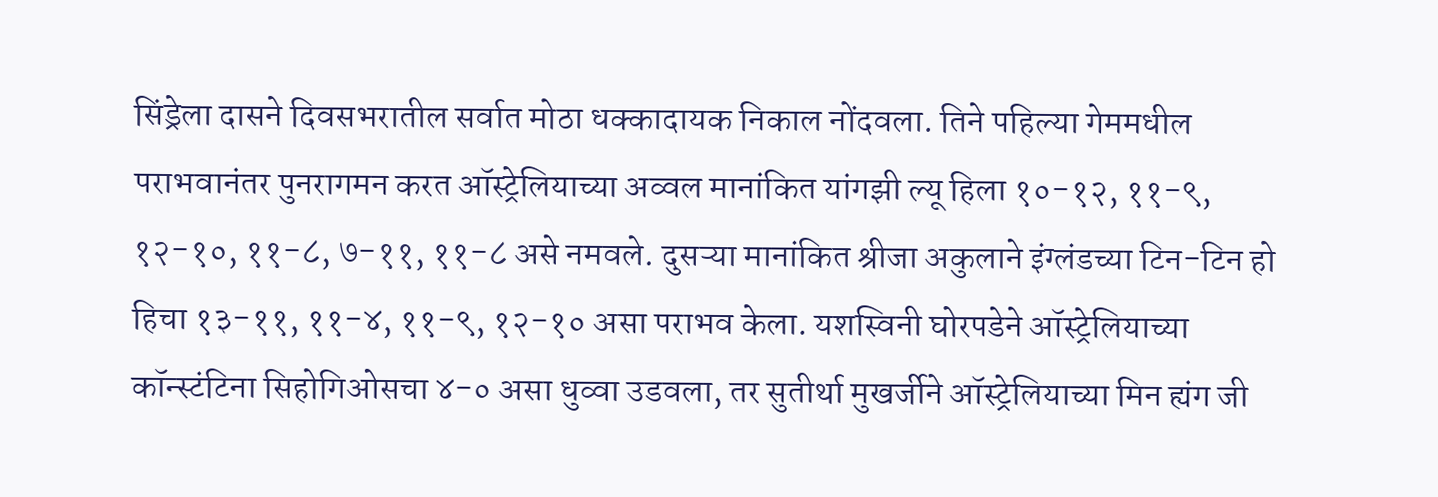सिंड्रेला दासने दिवसभरातील सर्वात मोठा धक्कादायक निकाल नोंदवला. तिने पहिल्या गेममधील पराभवानंतर पुनरागमन करत ऑस्ट्रेलियाच्या अव्वल मानांकित यांगझी ल्यू हिला १०-१२, ११-९, १२-१०, ११-८, ७-११, ११-८ असे नमवले. दुसऱ्या मानांकित श्रीजा अकुलाने इंग्लंडच्या टिन-टिन हो हिचा १३-११, ११-४, ११-९, १२-१० असा पराभव केला. यशस्विनी घोरपडेने ऑस्ट्रेलियाच्या कॉन्स्टंटिना सिहोगिओसचा ४-० असा धुव्वा उडवला, तर सुतीर्था मुखर्जीने ऑस्ट्रेलियाच्या मिन ह्यंग जी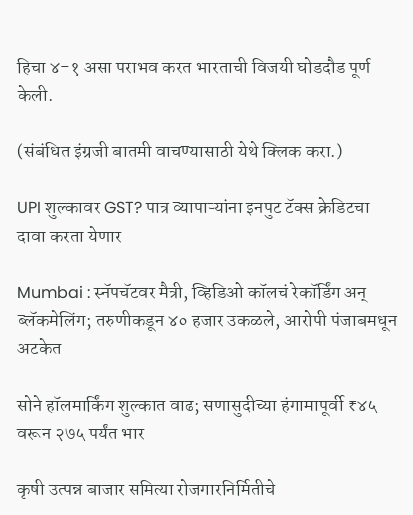हिचा ४-१ असा पराभव करत भारताची विजयी घोडदौड पूर्ण केली.

(संबंधित इंग्रजी बातमी वाचण्यासाठी येथे क्लिक करा.)

UPI शुल्कावर GST? पात्र व्यापाऱ्यांना इनपुट टॅक्स क्रेडिटचा दावा करता येणार

Mumbai : स्नॅपचॅटवर मैत्री, व्हिडिओ कॉलचं रेकॉर्डिंग अन् ब्लॅकमेलिंग; तरुणीकडून ४० हजार उकळले, आरोपी पंजाबमधून अटकेत

सोने हॉलमार्किंग शुल्कात वाढ; सणासुदीच्या हंगामापूर्वी ₹४५ वरून २७५ पर्यंत भार

कृषी उत्पन्न बाजार समित्या रोजगारनिर्मितीचे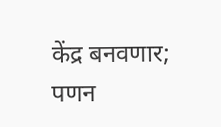केंद्र बनवणार; पणन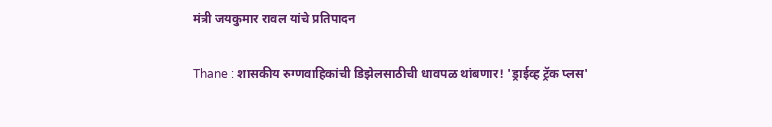मंत्री जयकुमार रावल यांचे प्रतिपादन

Thane : शासकीय रुग्णवाहिकांची डिझेलसाठीची धावपळ थांबणार! 'ड्राईव्ह ट्रॅक प्लस'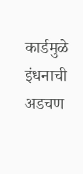कार्डमुळे इंधनाची अडचण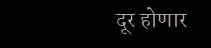दूर होणार